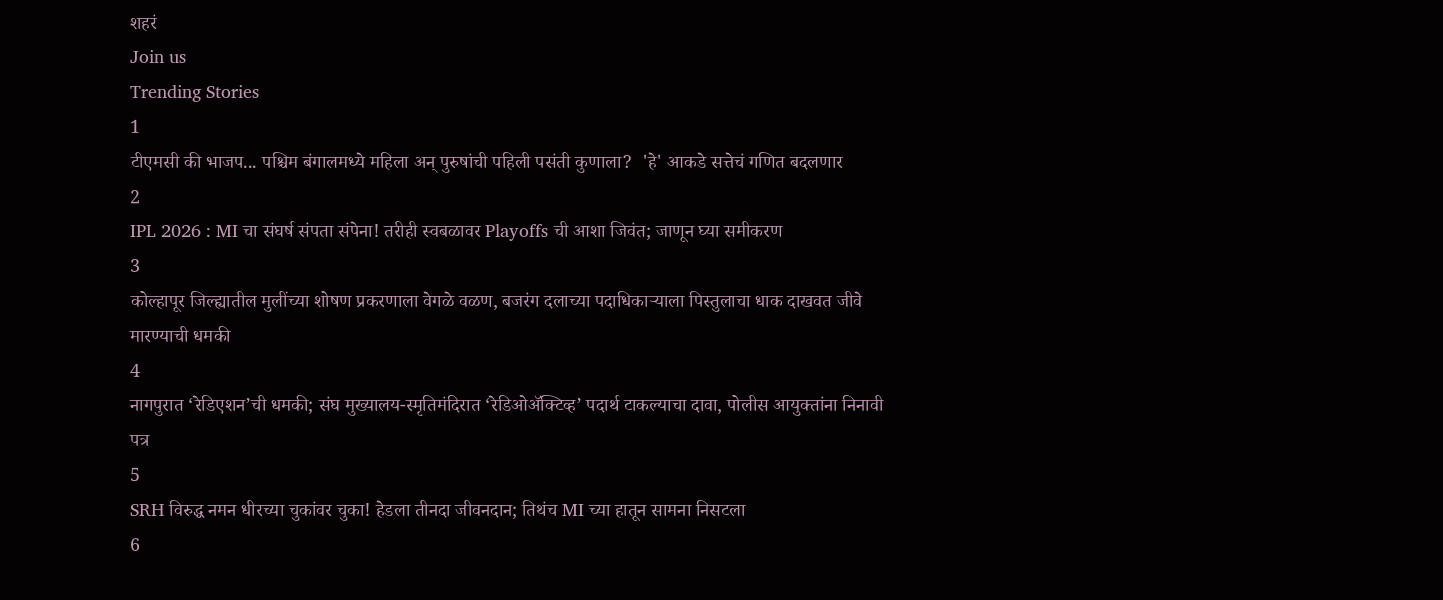शहरं
Join us
Trending Stories
1
टीएमसी की भाजप... पश्चिम बंगालमध्ये महिला अन् पुरुषांची पहिली पसंती कुणाला?  'हे' आकडे सत्तेचं गणित बदलणार
2
IPL 2026 : MI चा संघर्ष संपता संपेना! तरीही स्वबळावर Playoffs ची आशा जिवंत; जाणून घ्या समीकरण
3
कोल्हापूर जिल्ह्यातील मुलींच्या शोषण प्रकरणाला वेगळे वळण, बजरंग दलाच्या पदाधिकाऱ्याला पिस्तुलाचा धाक दाखवत जीवे मारण्याची धमकी
4
नागपुरात ‘रेडिएशन’ची धमकी; संघ मुख्यालय-स्मृतिमंदिरात ‘रेडिओॲक्टिव्ह’ पदार्थ टाकल्याचा दावा, पोलीस आयुक्तांना निनावी पत्र
5
SRH विरुद्ध नमन धीरच्या चुकांवर चुका! हेडला तीनदा जीवनदान; तिथंच MI च्या हातून सामना निसटला
6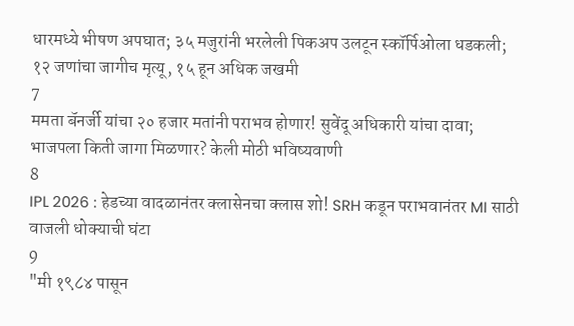धारमध्ये भीषण अपघात; ३५ मजुरांनी भरलेली पिकअप उलटून स्कॉर्पिओला धडकली; १२ जणांचा जागीच मृत्यू, १५ हून अधिक जखमी
7
ममता बॅनर्जी यांचा २० हजार मतांनी पराभव होणार! सुवेंदू अधिकारी यांचा दावा; भाजपला किती जागा मिळणार? केली मोठी भविष्यवाणी
8
IPL 2026 : हेडच्या वादळानंतर क्लासेनचा क्लास शो! SRH कडून पराभवानंतर MI साठी वाजली धोक्याची घंटा
9
"मी १९८४ पासून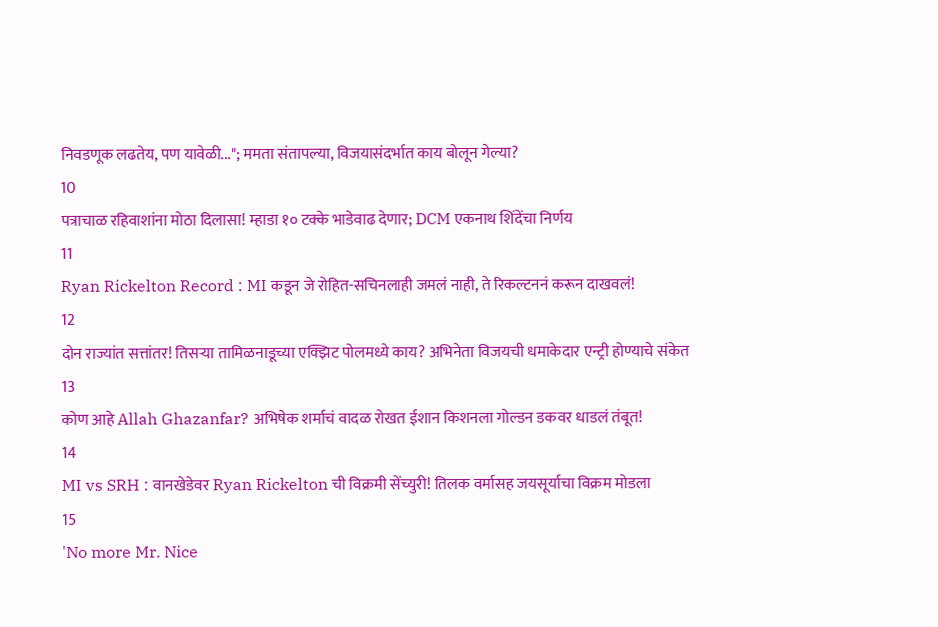निवडणूक लढतेय, पण यावेळी..."; ममता संतापल्या, विजयासंदर्भात काय बोलून गेल्या?
10
पत्राचाळ रहिवाशांना मोठा दिलासा! म्हाडा १० टक्के भाडेवाढ देणार; DCM एकनाथ शिंदेंचा निर्णय
11
Ryan Rickelton Record : MI कडून जे रोहित-सचिनलाही जमलं नाही, ते रिकल्टननं करून दाखवलं!
12
दोन राज्यांत सत्तांतर! तिसऱ्या तामिळनाडूच्या एक्झिट पोलमध्ये काय? अभिनेता विजयची धमाकेदार एन्ट्री होण्याचे संकेत
13
कोण आहे Allah Ghazanfar? अभिषेक शर्माचं वादळ रोखत ईशान किशनला गोल्डन डकवर धाडलं तंबूत!
14
MI vs SRH : वानखेडेवर Ryan Rickelton ची विक्रमी सेंच्युरी! तिलक वर्मासह जयसूर्याचा विक्रम मोडला
15
'No more Mr. Nice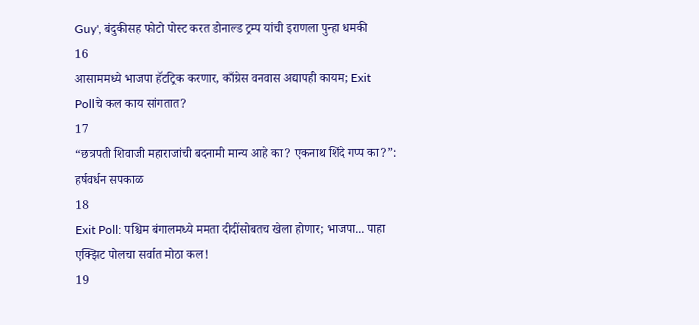Guy', बंदुकीसह फोटो पोस्ट करत डोनाल्ड ट्रम्प यांची इराणला पुन्हा धमकी
16
आसाममध्ये भाजपा हॅटट्रिक करणार, काँग्रेस वनवास अद्यापही कायम; Exit Pollचे कल काय सांगतात?
17
“छत्रपती शिवाजी महाराजांची बदनामी मान्य आहे का? एकनाथ शिंदे गप्प का?”: हर्षवर्धन सपकाळ
18
Exit Poll: पश्चिम बंगालमध्ये ममता दीदींसोबतच खेला होणार; भाजपा... पाहा एक्झिट पोलचा सर्वात मोठा कल!
19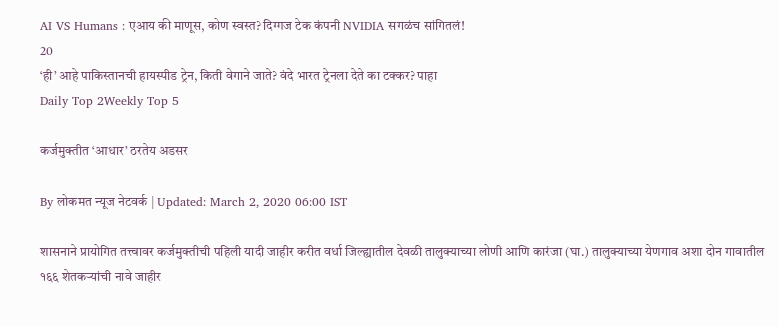AI VS Humans : एआय की माणूस, कोण स्वस्त? दिग्गज टेक कंपनी NVIDIA सगळंच सांगितलं!
20
‘ही’ आहे पाकिस्तानची हायस्पीड ट्रेन, किती वेगाने जाते? वंदे भारत ट्रेनला देते का टक्कर? पाहा
Daily Top 2Weekly Top 5

कर्जमुक्तीत ‘आधार’ ठरतेय अडसर

By लोकमत न्यूज नेटवर्क | Updated: March 2, 2020 06:00 IST

शासनाने प्रायोगित तत्त्वावर कर्जमुक्तीची पहिली यादी जाहीर करीत वर्धा जिल्ह्यातील देवळी तालुक्याच्या लोणी आणि कारंजा (घा.) तालुक्याच्या येणगाव अशा दोन गावातील १६६ शेतकऱ्यांची नावे जाहीर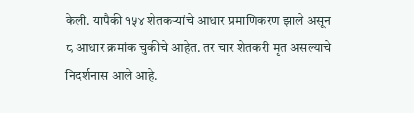केली. यापैकी १५४ शेतकऱ्यांचे आधार प्रमाणिकरण झाले असून ८ आधार क्रमांक चुकीचे आहेत. तर चार शेतकरी मृत असल्याचे निदर्शनास आले आहे.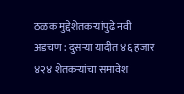ठळक मुद्देशेतकऱ्यांपुढे नवी अडचण : दुसऱ्या यादीत ४६ हजार ४२४ शेतकऱ्यांचा समावेश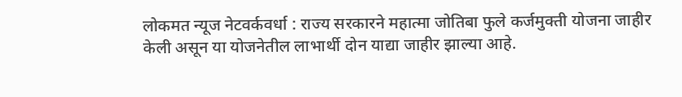लोकमत न्यूज नेटवर्कवर्धा : राज्य सरकारने महात्मा जोतिबा फुले कर्जमुक्ती योजना जाहीर केली असून या योजनेतील लाभार्थी दोन याद्या जाहीर झाल्या आहे.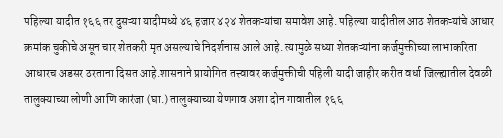पहिल्या यादीत १६६ तर दुसऱ्या यादीमध्ये ४६ हजार ४२४ शेतकऱ्यांचा समावेश आहे. पहिल्या यादीतील आठ शेतकऱ्यांचे आधार क्रमांक चुकीचे असून चार शेतकरी मृत असल्याचे निदर्शनास आले आहे. त्यामुळे सध्या शेतकऱ्यांना कर्जमुक्तीच्या लाभाकरिता आधारच अडसर ठरताना दिसत आहे.शासनाने प्रायोगित तत्त्वावर कर्जमुक्तीची पहिली यादी जाहीर करीत वर्धा जिल्ह्यातील देवळी तालुक्याच्या लोणी आणि कारंजा (घा.) तालुक्याच्या येणगाव अशा दोन गावातील १६६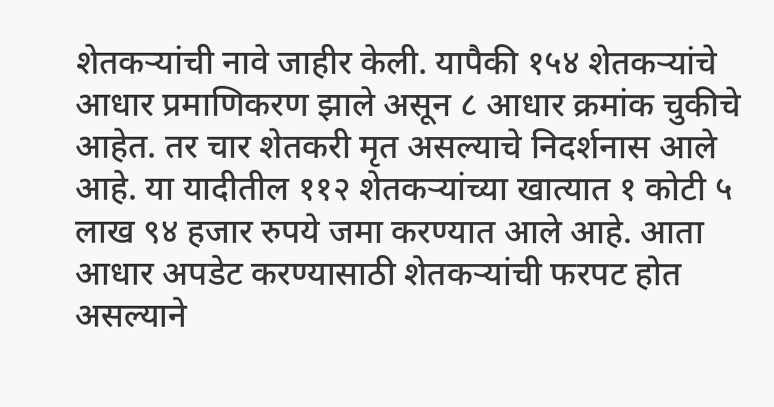शेतकऱ्यांची नावे जाहीर केली. यापैकी १५४ शेतकऱ्यांचे आधार प्रमाणिकरण झाले असून ८ आधार क्रमांक चुकीचे आहेत. तर चार शेतकरी मृत असल्याचे निदर्शनास आले आहे. या यादीतील ११२ शेतकऱ्यांच्या खात्यात १ कोटी ५ लाख ९४ हजार रुपये जमा करण्यात आले आहे. आता आधार अपडेट करण्यासाठी शेतकऱ्यांची फरपट होत असल्याने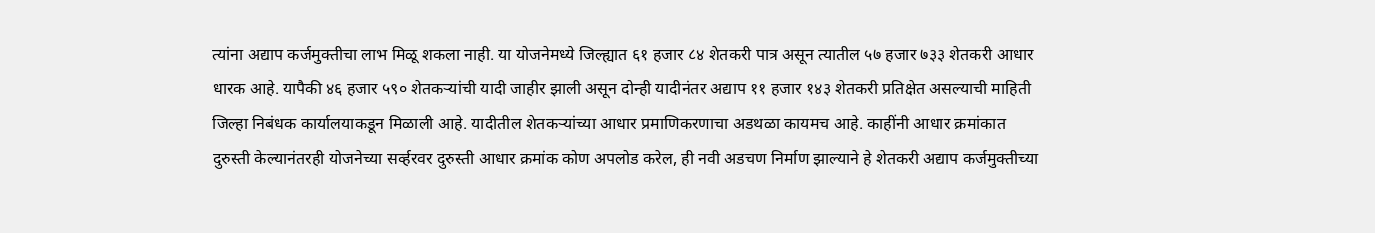त्यांना अद्याप कर्जमुक्तीचा लाभ मिळू शकला नाही. या योजनेमध्ये जिल्ह्यात ६१ हजार ८४ शेतकरी पात्र असून त्यातील ५७ हजार ७३३ शेतकरी आधार धारक आहे. यापैकी ४६ हजार ५९० शेतकऱ्यांची यादी जाहीर झाली असून दोन्ही यादीनंतर अद्याप ११ हजार १४३ शेतकरी प्रतिक्षेत असल्याची माहिती जिल्हा निबंधक कार्यालयाकडून मिळाली आहे. यादीतील शेतकऱ्यांच्या आधार प्रमाणिकरणाचा अडथळा कायमच आहे. काहींनी आधार क्रमांकात दुरुस्ती केल्यानंतरही योजनेच्या सर्व्हरवर दुरुस्ती आधार क्रमांक कोण अपलोड करेल, ही नवी अडचण निर्माण झाल्याने हे शेतकरी अद्याप कर्जमुक्तीच्या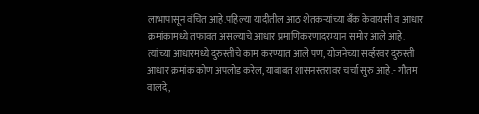लाभापासून वंचित आहे.पहिल्या यादीतील आठ शेतकऱ्यांच्या बँक केवायसी व आधार क्रमांकामध्ये तफावत असल्याचे आधार प्रमाणिकरणादरम्यान समोर आले आहे. त्यांच्या आधारमध्ये दुरुस्तीचे काम करण्यात आले पण, योजनेच्या सर्व्हरवर दुरुस्ती आधार क्रमांक कोण अपलोड करेल, याबाबत शासनस्तरावर चर्चा सुरु आहे.- गौतम वालदे,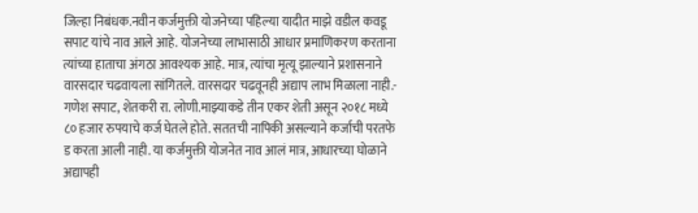जिल्हा निबंधक.नवीन कर्जमुक्ती योजनेच्या पहिल्या यादीत माझे वडील कवडू सपाट यांचे नाव आले आहे. योजनेच्या लाभासाठी आधार प्रमाणिकरण करताना त्यांच्या हाताचा अंगठा आवश्यक आहे. मात्र, त्यांचा मृत्यू झाल्याने प्रशासनाने वारसदार चढवायला सांगितले. वारसदार चढवूनही अद्याप लाभ मिळाला नाही.- गणेश सपाट, शेतकरी रा. लोणी.माझ्याकडे तीन एकर शेती असून २०१८ मध्ये ८० हजार रुपयाचे कर्ज घेतले होते. सततची नापिकी असल्याने कर्जाची परतफे ड करता आली नाही. या कर्जमुक्ती योजनेत नाव आलं मात्र, आधारच्या घोळाने अद्यापही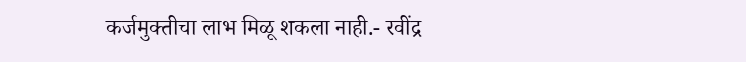कर्जमुक्तीचा लाभ मिळू शकला नाही.- रवींद्र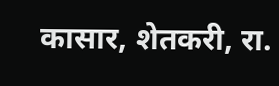कासार, शेतकरी, रा.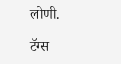लोणी.

टॅग्स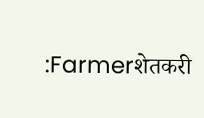:Farmerशेतकरी